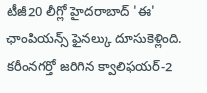టీజీ20 లీగ్లో హైదరాబాద్ 'ఈ' ఛాంపియన్స్ ఫైనల్కు దూసుకెళ్లింది. కరీంనగర్తో జరిగిన క్వాలిఫయర్-2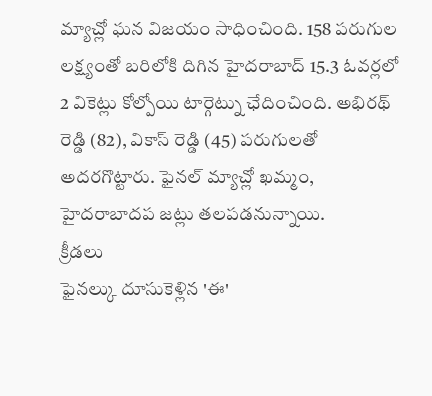మ్యాచ్లో ఘన విజయం సాధించింది. 158 పరుగుల లక్ష్యంతో బరిలోకి దిగిన హైదరాబాద్ 15.3 ఓవర్లలో 2 వికెట్లు కోల్పోయి టార్గెట్ను ఛేదించింది. అభిరథ్ రెడ్డి (82), వికాస్ రెడ్డి (45) పరుగులతో అదరగొట్టారు. ఫైనల్ మ్యాచ్లో ఖమ్మం, హైదరాబాదప జట్లు తలపడనున్నాయి.
క్రీడలు
ఫైనల్కు దూసుకెళ్లిన 'ఈ'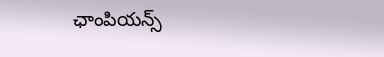ఛాంపియన్స్